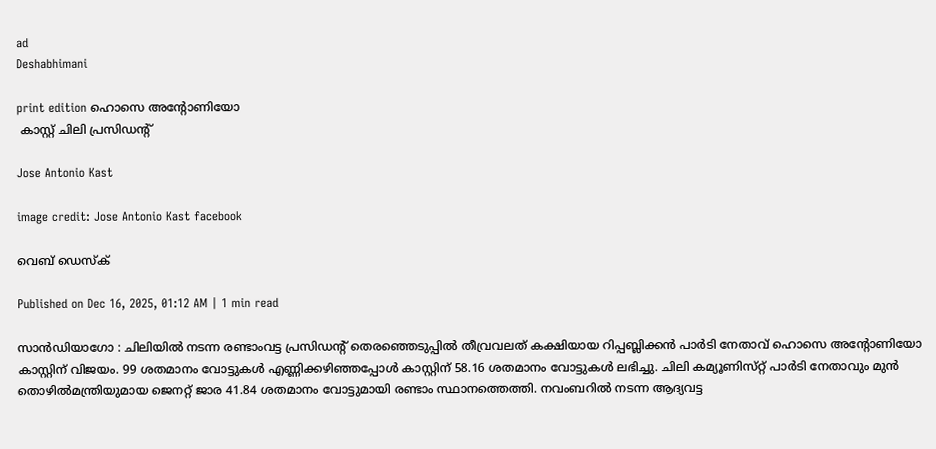ad
Deshabhimani

print edition ഹൊസെ അന്റോണിയോ
 കാസ്റ്റ്‌ ചിലി പ്രസിഡന്റ്‌

Jose Antonio Kast

image credit: Jose Antonio Kast facebook

വെബ് ഡെസ്ക്

Published on Dec 16, 2025, 01:12 AM | 1 min read

സാൻഡിയാഗോ : ചിലിയിൽ നടന്ന രണ്ടാംവട്ട പ്രസിഡന്റ്‌ തെരഞ്ഞെടുപ്പിൽ തീവ്രവലത്‌ കക്ഷിയായ റിപ്പബ്ലിക്കൻ പാർടി നേതാവ്‌ ഹൊസെ അന്റോണിയോ കാസ്റ്റിന്‌ വിജയം. 99 ശതമാനം വോട്ടുകൾ എണ്ണിക്കഴിഞ്ഞപ്പോൾ കാസ്റ്റിന് 58.16 ശതമാനം വോട്ടുകൾ ലഭിച്ചു. ചിലി കമ്യൂണിസ്‌റ്റ്‌ പാർടി നേതാവും മുൻ തൊഴിൽമന്ത്രിയുമായ ജെനറ്റ്‌ ജാര 41.84 ശതമാനം വോട്ടുമായി രണ്ടാം സ്ഥാനത്തെത്തി. നവംബറിൽ നടന്ന ആദ്യവട്ട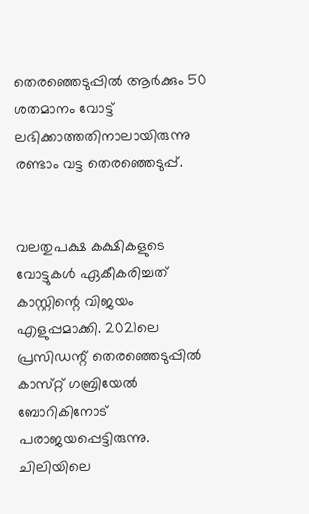തെരഞ്ഞെടുപ്പിൽ ആർക്കും 50 ശതമാനം വോട്ട് ലഭിക്കാത്തതിനാലായിരുന്നു രണ്ടാം വട്ട തെരഞ്ഞെടുപ്പ്‌.


വലതുപക്ഷ കക്ഷികളുടെ വോട്ടുകൾ ഏകീകരിച്ചത്‌ കാസ്റ്റിന്റെ വിജയം എളുപ്പമാക്കി. 2021ലെ പ്രസിഡന്റ്‌ തെരഞ്ഞെടുപ്പിൽ കാസ്‌റ്റ്‌ ഗബ്രിയേൽ ബോറികിനോട്‌ പരാജയപ്പെട്ടിരുന്നു. ചിലിയിലെ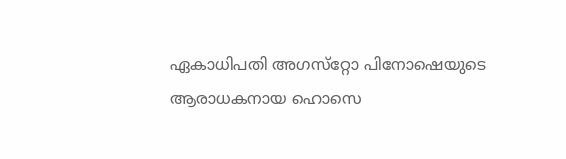ഏകാധിപതി അഗസ്‌റ്റോ പിനോഷെയുടെ ആരാധകനായ ഹൊസെ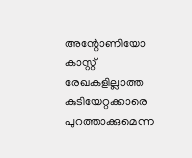അന്റോണിയോ കാസ്റ്റ്‌ രേഖകളില്ലാത്ത കുടിയേറ്റക്കാരെ പുറത്താക്കുമെന്ന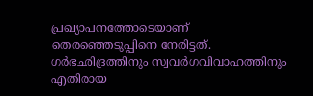പ്രഖ്യാപനത്തോടെയാണ്‌ തെരഞ്ഞെടുപ്പിനെ നേരിട്ടത്‌. ഗർഭഛിദ്രത്തിനും സ്വവർഗവിവാഹത്തിനും എതിരായ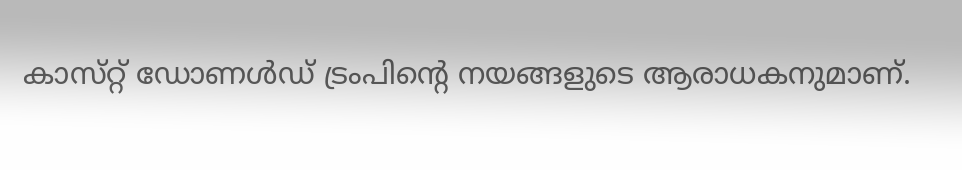കാസ്‌റ്റ്‌ ഡോണൾഡ്‌ ട്രംപിന്റെ നയങ്ങളുടെ ആരാധകനുമാണ്‌.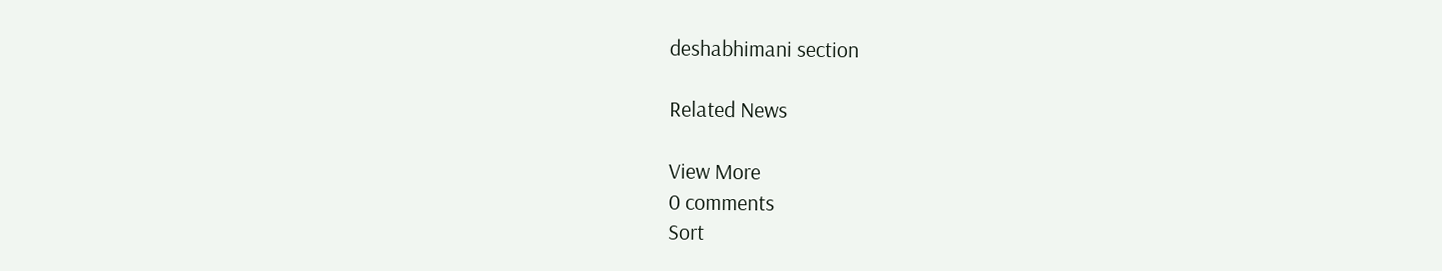deshabhimani section

Related News

View More
0 comments
Sort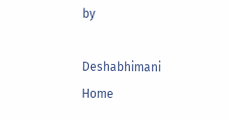by

Deshabhimani
Home